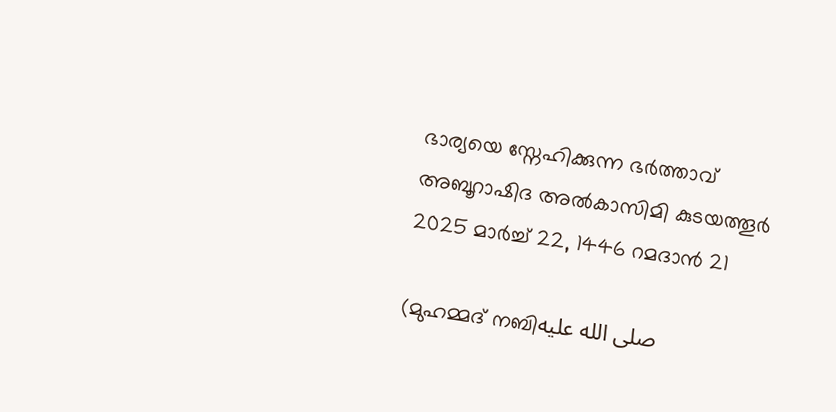ഭാര്യയെ സ്നേഹിക്കുന്ന ഭർത്താവ്
അബൂറാഷിദ അൽകാസിമി കുടയത്തൂർ
2025 മാർച്ച് 22, 1446 റമദാൻ 21

(മുഹമ്മദ് നബിصلى الله عليه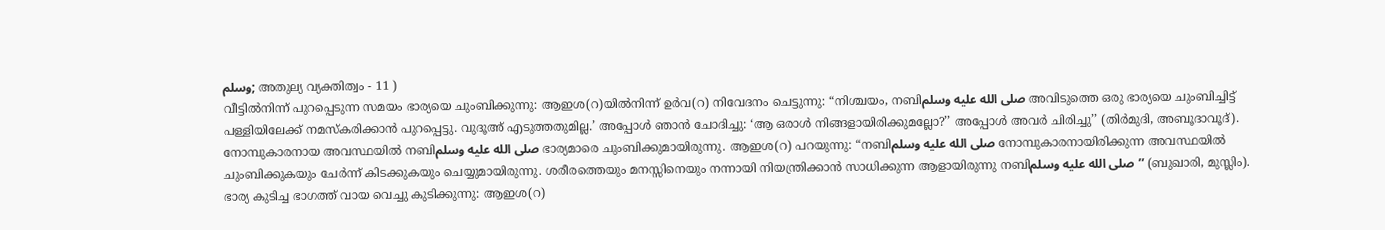وسلم; അതുല്യ വ്യക്തിത്വം - 11 )
വീട്ടിൽനിന്ന് പുറപ്പെടുന്ന സമയം ഭാര്യയെ ചുംബിക്കുന്നു: ആഇശ(റ)യിൽനിന്ന് ഉർവ(റ) നിവേദനം ചെട്ടുന്നു: “നിശ്ചയം, നബിصلى الله عليه وسلم അവിടുത്തെ ഒരു ഭാര്യയെ ചുംബിച്ചിട്ട് പള്ളിയിലേക്ക് നമസ്കരിക്കാൻ പുറപ്പെട്ടു. വുദൂഅ് എടുത്തതുമില്ല.’ അപ്പോൾ ഞാൻ ചോദിച്ചു: ‘ആ ഒരാൾ നിങ്ങളായിരിക്കുമല്ലോ?’’ അപ്പോൾ അവർ ചിരിച്ചു’’ (തിർമുദി, അബൂദാവൂദ്).
നോമ്പുകാരനായ അവസ്ഥയിൽ നബിصلى الله عليه وسلم ഭാര്യമാരെ ചുംബിക്കുമായിരുന്നു. ആഇശ(റ) പറയുന്നു: “നബിصلى الله عليه وسلم നോമ്പുകാരനായിരിക്കുന്ന അവസ്ഥയിൽ ചുംബിക്കുകയും ചേർന്ന് കിടക്കുകയും ചെയ്യുമായിരുന്നു. ശരീരത്തെയും മനസ്സിനെയും നന്നായി നിയന്ത്രിക്കാൻ സാധിക്കുന്ന ആളായിരുന്നു നബിصلى الله عليه وسلم’’ (ബുഖാരി, മുസ്ലിം).
ഭാര്യ കുടിച്ച ഭാഗത്ത് വായ വെച്ചു കുടിക്കുന്നു: ആഇശ(റ)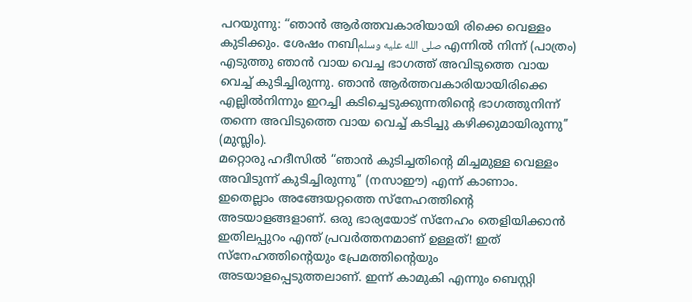പറയുന്നു: “ഞാൻ ആർത്തവകാരിയായി രിക്കെ വെള്ളം കുടിക്കും. ശേഷം നബിصلى الله عليه وسلم എന്നിൽ നിന്ന് (പാത്രം) എടുത്തു ഞാൻ വായ വെച്ച ഭാഗത്ത് അവിടുത്തെ വായ വെച്ച് കുടിച്ചിരുന്നു. ഞാൻ ആർത്തവകാരിയായിരിക്കെ എല്ലിൽനിന്നും ഇറച്ചി കടിച്ചെടുക്കുന്നതിന്റെ ഭാഗത്തുനിന്ന് തന്നെ അവിടുത്തെ വായ വെച്ച് കടിച്ചു കഴിക്കുമായിരുന്നു’’ (മുസ്ലിം).
മറ്റൊരു ഹദീസിൽ “ഞാൻ കുടിച്ചതിന്റെ മിച്ചമുള്ള വെള്ളം അവിടുന്ന് കുടിച്ചിരുന്നു’’ (നസാഈ) എന്ന് കാണാം.
ഇതെല്ലാം അങ്ങേയറ്റത്തെ സ്നേഹത്തിന്റെ അടയാളങ്ങളാണ്. ഒരു ഭാര്യയോട് സ്നേഹം തെളിയിക്കാൻ ഇതിലപ്പുറം എന്ത് പ്രവർത്തനമാണ് ഉള്ളത്! ഇത് സ്നേഹത്തിന്റെയും പ്രേമത്തിന്റെയും അടയാളപ്പെടുത്തലാണ്. ഇന്ന് കാമുകി എന്നും ബെസ്റ്റി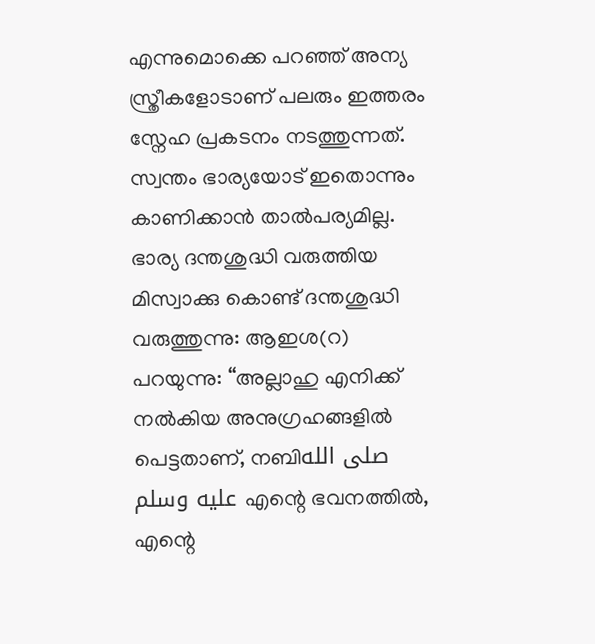എന്നുമൊക്കെ പറഞ്ഞ് അന്യ സ്ത്രീകളോടാണ് പലരും ഇത്തരം സ്നേഹ പ്രകടനം നടത്തുന്നത്. സ്വന്തം ഭാര്യയോട് ഇതൊന്നും കാണിക്കാൻ താൽപര്യമില്ല.
ഭാര്യ ദന്തശുദ്ധി വരുത്തിയ മിസ്വാക്കു കൊണ്ട് ദന്തശുദ്ധി വരുത്തുന്നു: ആഇശ(റ) പറയുന്നു: “അല്ലാഹു എനിക്ക് നൽകിയ അനുഗ്രഹങ്ങളിൽ പെട്ടതാണ്, നബിصلى الله عليه وسلم എന്റെ ഭവനത്തിൽ, എന്റെ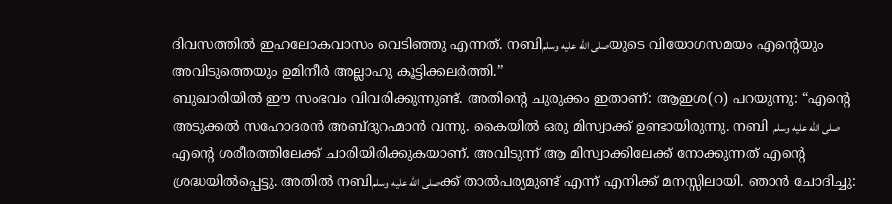ദിവസത്തിൽ ഇഹലോകവാസം വെടിഞ്ഞു എന്നത്. നബിصلى الله عليه وسلمയുടെ വിയോഗസമയം എന്റെയും അവിടുത്തെയും ഉമിനീർ അല്ലാഹു കൂട്ടിക്കലർത്തി.’’
ബുഖാരിയിൽ ഈ സംഭവം വിവരിക്കുന്നുണ്ട്. അതിന്റെ ചുരുക്കം ഇതാണ്: ആഇശ(റ) പറയുന്നു: “എന്റെ അടുക്കൽ സഹോദരൻ അബ്ദുറഹ്മാൻ വന്നു. കൈയിൽ ഒരു മിസ്വാക്ക് ഉണ്ടായിരുന്നു. നബി صلى الله عليه وسلم എന്റെ ശരീരത്തിലേക്ക് ചാരിയിരിക്കുകയാണ്. അവിടുന്ന് ആ മിസ്വാക്കിലേക്ക് നോക്കുന്നത് എന്റെ ശ്രദ്ധയിൽപ്പെട്ടു. അതിൽ നബിصلى الله عليه وسلمക്ക് താൽപര്യമുണ്ട് എന്ന് എനിക്ക് മനസ്സിലായി. ഞാൻ ചോദിച്ചു: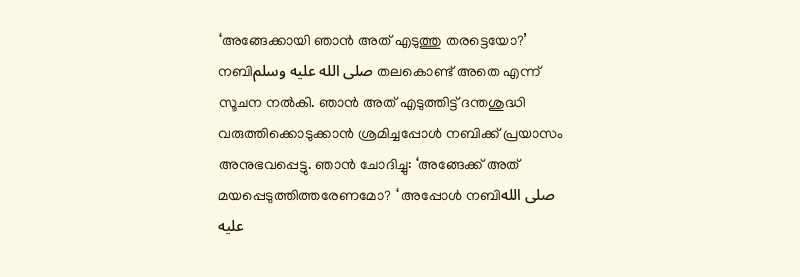‘അങ്ങേക്കായി ഞാൻ അത് എടുത്തു തരട്ടെയോ?’ നബിصلى الله عليه وسلم തലകൊണ്ട് അതെ എന്ന് സൂചന നൽകി. ഞാൻ അത് എടുത്തിട്ട് ദന്തശുദ്ധി വരുത്തിക്കൊടുക്കാൻ ശ്രമിച്ചപ്പോൾ നബിക്ക് പ്രയാസം അനുഭവപ്പെട്ടു. ഞാൻ ചോദിച്ചു: ‘അങ്ങേക്ക് അത് മയപ്പെടുത്തിത്തരേണമോ? ‘ അപ്പോൾ നബിصلى الله عليه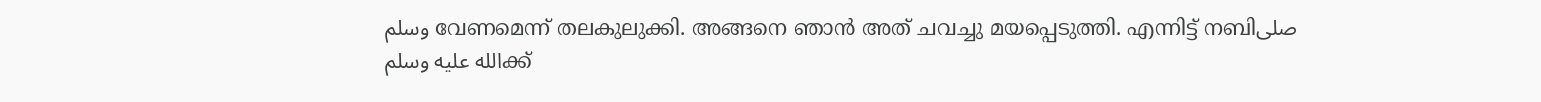وسلم വേണമെന്ന് തലകുലുക്കി. അങ്ങനെ ഞാൻ അത് ചവച്ചു മയപ്പെടുത്തി. എന്നിട്ട് നബിصلى الله عليه وسلمക്ക്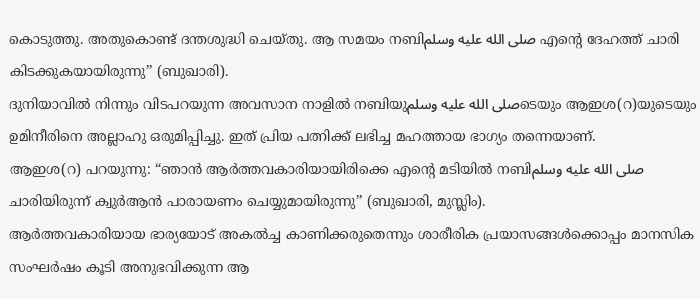കൊടുത്തു. അതുകൊണ്ട് ദന്തശുദ്ധി ചെയ്തു. ആ സമയം നബിصلى الله عليه وسلم എന്റെ ദേഹത്ത് ചാരി കിടക്കുകയായിരുന്നു’’ (ബുഖാരി).
ദുനിയാവിൽ നിന്നും വിടപറയുന്ന അവസാന നാളിൽ നബിയുصلى الله عليه وسلمടെയും ആഇശ(റ)യുടെയും ഉമിനീരിനെ അല്ലാഹു ഒരുമിപ്പിച്ചു. ഇത് പ്രിയ പത്നിക്ക് ലഭിച്ച മഹത്തായ ഭാഗ്യം തന്നെയാണ്.
ആഇശ(റ) പറയുന്നു: “ഞാൻ ആർത്തവകാരിയായിരിക്കെ എന്റെ മടിയിൽ നബിصلى الله عليه وسلم ചാരിയിരുന്ന് ക്വുർആൻ പാരായണം ചെയ്യുമായിരുന്നു’’ (ബുഖാരി, മുസ്ലിം).
ആർത്തവകാരിയായ ഭാര്യയോട് അകൽച്ച കാണിക്കരുതെന്നും ശാരീരിക പ്രയാസങ്ങൾക്കൊപ്പം മാനസിക സംഘർഷം കൂടി അനുഭവിക്കുന്ന ആ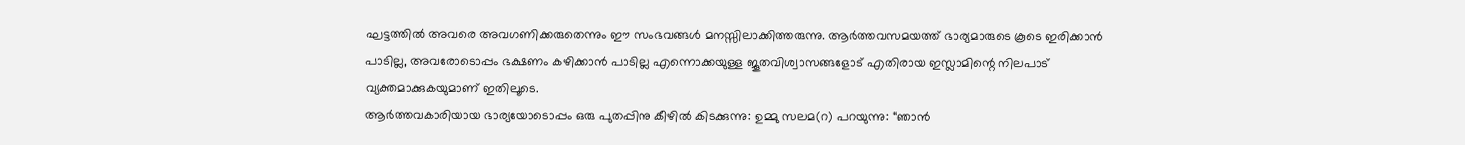ഘട്ടത്തിൽ അവരെ അവഗണിക്കരുതെന്നും ഈ സംഭവങ്ങൾ മനസ്സിലാക്കിത്തരുന്നു. ആർത്തവസമയത്ത് ഭാര്യമാരുടെ കൂടെ ഇരിക്കാൻ പാടില്ല, അവരോടൊപ്പം ഭക്ഷണം കഴിക്കാൻ പാടില്ല എന്നൊക്കയുള്ള ജൂതവിശ്വാസങ്ങളോട് എതിരായ ഇസ്ലാമിന്റെ നിലപാട് വ്യക്തമാക്കുകയുമാണ് ഇതിലൂടെ.
ആർത്തവകാരിയായ ഭാര്യയോടൊപ്പം ഒരു പുതപ്പിനു കീഴിൽ കിടക്കുന്നു: ഉമ്മു സലമ(റ) പറയുന്നു: “ഞാൻ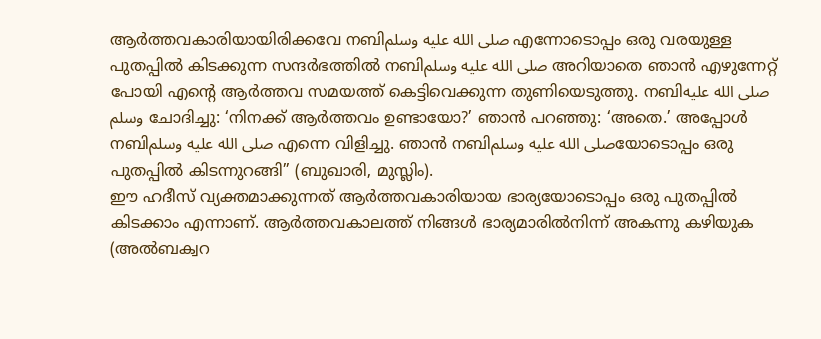ആർത്തവകാരിയായിരിക്കവേ നബിصلى الله عليه وسلم എന്നോടൊപ്പം ഒരു വരയുള്ള പുതപ്പിൽ കിടക്കുന്ന സന്ദർഭത്തിൽ നബിصلى الله عليه وسلم അറിയാതെ ഞാൻ എഴുന്നേറ്റ് പോയി എന്റെ ആർത്തവ സമയത്ത് കെട്ടിവെക്കുന്ന തുണിയെടുത്തു. നബിصلى الله عليه وسلم ചോദിച്ചു: ‘നിനക്ക് ആർത്തവം ഉണ്ടായോ?’ ഞാൻ പറഞ്ഞു: ‘അതെ.’ അപ്പോൾ നബിصلى الله عليه وسلم എന്നെ വിളിച്ചു. ഞാൻ നബിصلى الله عليه وسلمയോടൊപ്പം ഒരു പുതപ്പിൽ കിടന്നുറങ്ങി’’ (ബുഖാരി, മുസ്ലിം).
ഈ ഹദീസ് വ്യക്തമാക്കുന്നത് ആർത്തവകാരിയായ ഭാര്യയോടൊപ്പം ഒരു പുതപ്പിൽ കിടക്കാം എന്നാണ്. ആർത്തവകാലത്ത് നിങ്ങൾ ഭാര്യമാരിൽനിന്ന് അകന്നു കഴിയുക (അൽബക്വറ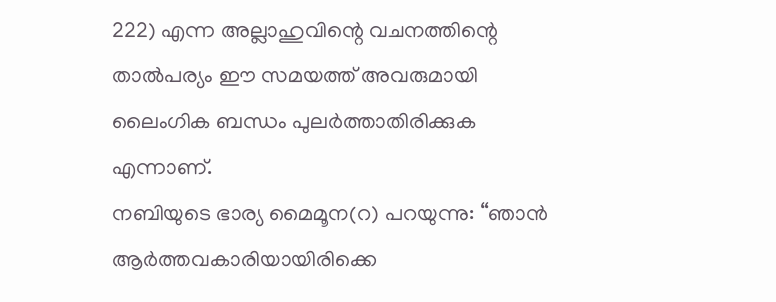222) എന്ന അല്ലാഹുവിന്റെ വചനത്തിന്റെ താൽപര്യം ഈ സമയത്ത് അവരുമായി ലൈംഗിക ബന്ധം പുലർത്താതിരിക്കുക എന്നാണ്.
നബിയുടെ ഭാര്യ മൈമൂന(റ) പറയുന്നു: “ഞാൻ ആർത്തവകാരിയായിരിക്കെ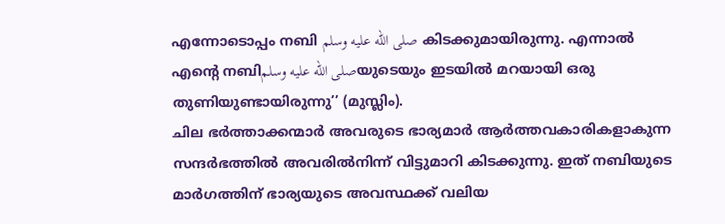എന്നോടൊപ്പം നബി صلى الله عليه وسلم കിടക്കുമായിരുന്നു. എന്നാൽ എന്റെ നബിصلى الله عليه وسلمയുടെയും ഇടയിൽ മറയായി ഒരു തുണിയുണ്ടായിരുന്നു’’ (മുസ്ലിം).
ചില ഭർത്താക്കന്മാർ അവരുടെ ഭാര്യമാർ ആർത്തവകാരികളാകുന്ന സന്ദർഭത്തിൽ അവരിൽനിന്ന് വിട്ടുമാറി കിടക്കുന്നു. ഇത് നബിയുടെ മാർഗത്തിന് ഭാര്യയുടെ അവസ്ഥക്ക് വലിയ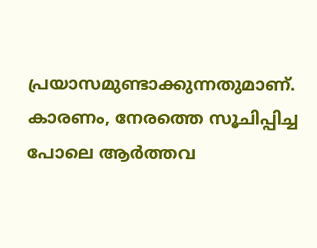പ്രയാസമുണ്ടാക്കുന്നതുമാണ്. കാരണം, നേരത്തെ സൂചിപ്പിച്ച പോലെ ആർത്തവ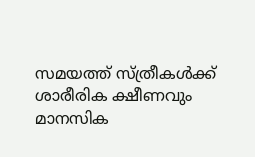സമയത്ത് സ്ത്രീകൾക്ക് ശാരീരിക ക്ഷീണവും മാനസിക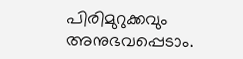പിരിമുറുക്കവും അനുഭവപ്പെടാം.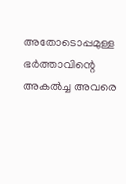അതോടൊപ്പമുള്ള ഭർത്താവിന്റെ അകൽച്ച അവരെ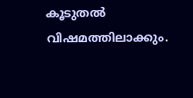കൂടുതൽ വിഷമത്തിലാക്കും.